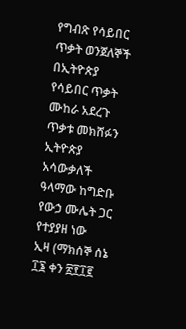የግብጽ የሳይበር ጥቃት ወንጀለኞች በኢትዮጵያ የሳይበር ጥቃት ሙከራ አደረጉ
ጥቃቱ መክሸፉን ኢትዮጵያ አሳውቃለች
ዓላማው ከግድቡ የውኃ ሙሌት ጋር የተያያዘ ነው
ኢዛ (ማክሰኞ ሰኔ ፲፮ ቀን ፳፻፲፪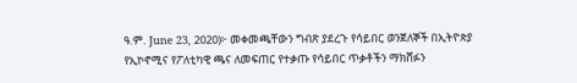ዓ.ም. June 23, 2020)፦ መቀመጫቸውን ግብጽ ያደረጉ የሳይበር ወንጀለኞች በኢትዮጵያ የኢኮኖሚና የፖለቲካዊ ጫና ለመፍጠር የተቃጡ የሳይበር ጥቃቶችን ማክሸፉን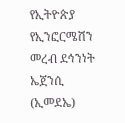የኢትዮጵያ የኢንፎርሜሽን መረብ ደኅንነት ኤጀንሲ (ኢመደኤ)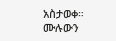አስታወቀ።
ሙሉውን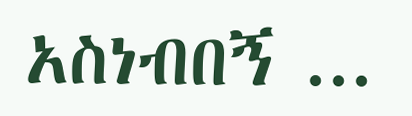አስነብበኝ ...